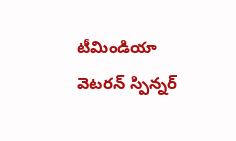టీమిండియా వెటరన్ స్పిన్నర్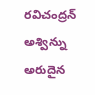రవిచంద్రన్ అశ్విన్ను అరుదైన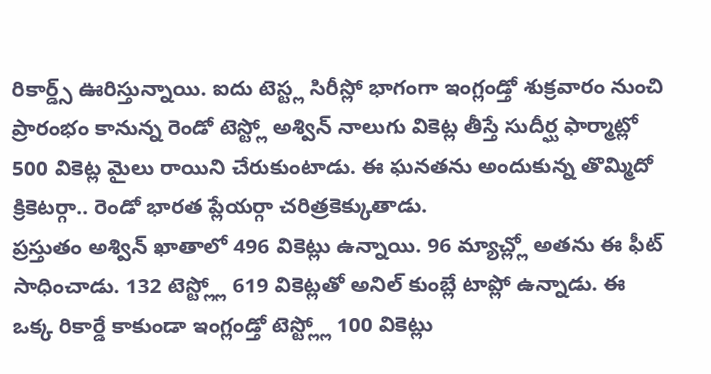రికార్డ్స్ ఊరిస్తున్నాయి. ఐదు టెస్ట్ల సిరీస్లో భాగంగా ఇంగ్లండ్తో శుక్రవారం నుంచి ప్రారంభం కానున్న రెండో టెస్ట్లో అశ్విన్ నాలుగు వికెట్ల తీస్తే సుదీర్ఘ ఫార్మాట్లో 500 వికెట్ల మైలు రాయిని చేరుకుంటాడు. ఈ ఘనతను అందుకున్న తొమ్మిదో క్రికెటర్గా.. రెండో భారత ప్లేయర్గా చరిత్రకెక్కుతాడు.
ప్రస్తుతం అశ్విన్ ఖాతాలో 496 వికెట్లు ఉన్నాయి. 96 మ్యాచ్ల్లో అతను ఈ ఫీట్ సాధించాడు. 132 టెస్ట్ల్లో 619 వికెట్లతో అనిల్ కుంబ్లే టాప్లో ఉన్నాడు. ఈ ఒక్క రికార్డే కాకుండా ఇంగ్లండ్తో టెస్ట్ల్లో 100 వికెట్లు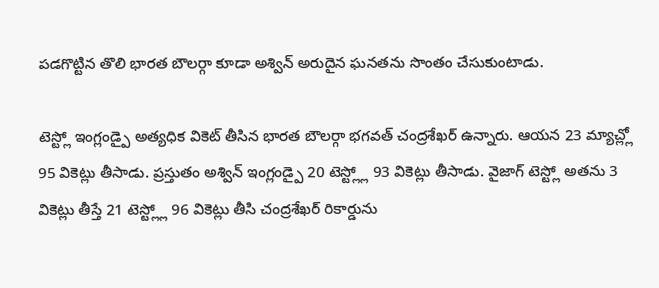పడగొట్టిన తొలి భారత బౌలర్గా కూడా అశ్విన్ అరుదైన ఘనతను సొంతం చేసుకుంటాడు.

టెస్ట్లో ఇంగ్లండ్పై అత్యధిక వికెట్ తీసిన భారత బౌలర్గా భగవత్ చంద్రశేఖర్ ఉన్నారు. ఆయన 23 మ్యాచ్ల్లో 95 వికెట్లు తీసాడు. ప్రస్తుతం అశ్విన్ ఇంగ్లండ్పై 20 టెస్ట్ల్లో 93 వికెట్లు తీసాడు. వైజాగ్ టెస్ట్లో అతను 3 వికెట్లు తీస్తే 21 టెస్ట్ల్లో 96 వికెట్లు తీసి చంద్రశేఖర్ రికార్డును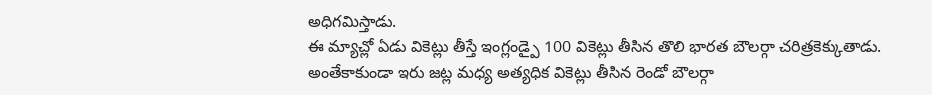అధిగమిస్తాడు.
ఈ మ్యాచ్లో ఏడు వికెట్లు తీస్తే ఇంగ్లండ్పై 100 వికెట్లు తీసిన తొలి భారత బౌలర్గా చరిత్రకెక్కుతాడు. అంతేకాకుండా ఇరు జట్ల మధ్య అత్యధిక వికెట్లు తీసిన రెండో బౌలర్గా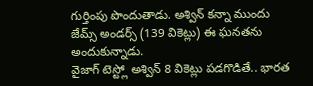గుర్తింపు పొందుతాడు. అశ్విన్ కన్నా ముందు జేమ్స్ అండర్స్ (139 వికెట్లు) ఈ ఘనతను అందుకున్నాడు.
వైజాగ్ టెస్ట్లో అశ్విన్ 8 వికెట్లు పడగొడితే.. భారత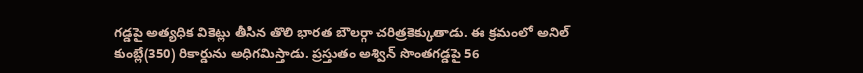గడ్డపై అత్యధిక వికెట్లు తీసిన తొలి భారత బౌలర్గా చరిత్రకెక్కుతాడు. ఈ క్రమంలో అనిల్ కుంబ్లే(350) రికార్డును అధిగమిస్తాడు. ప్రస్తుతం అశ్విన్ సొంతగడ్డపై 56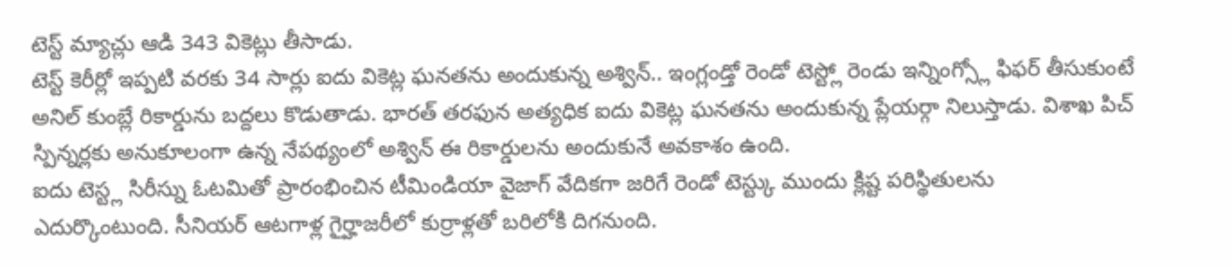టెస్ట్ మ్యాచ్లు ఆడి 343 వికెట్లు తీసాడు.
టెస్ట్ కెరీర్లో ఇప్పటి వరకు 34 సార్లు ఐదు వికెట్ల ఘనతను అందుకున్న అశ్విన్.. ఇంగ్లండ్తో రెండో టెస్ట్లో రెండు ఇన్నింగ్స్లో ఫిఫర్ తీసుకుంటే అనిల్ కుంబ్లే రికార్డును బద్దలు కొడుతాడు. భారత్ తరఫున అత్యధిక ఐదు వికెట్ల ఘనతను అందుకున్న ప్లేయర్గా నిలుస్తాడు. విశాఖ పిచ్ స్పిన్నర్లకు అనుకూలంగా ఉన్న నేపథ్యంలో అశ్విన్ ఈ రికార్డులను అందుకునే అవకాశం ఉంది.
ఐదు టెస్ట్ల సిరీస్ను ఓటమితో ప్రారంభించిన టీమిండియా వైజాగ్ వేదికగా జరిగే రెండో టెస్ట్కు ముందు క్లిష్ట పరిస్థితులను ఎదుర్కొంటుంది. సీనియర్ ఆటగాళ్ల గైర్హాజరీలో కుర్రాళ్లతో బరిలోకి దిగనుంది.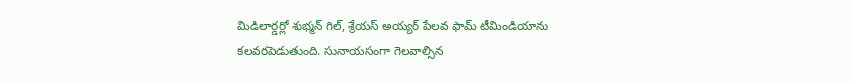మిడిలార్డర్లో శుభ్మన్ గిల్, శ్రేయస్ అయ్యర్ పేలవ ఫామ్ టీమిండియాను కలవరపెడుతుంది. సునాయసంగా గెలవాల్సిన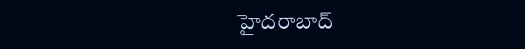హైదరాబాద్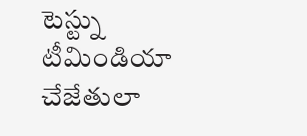టెస్ట్ను టీమిండియా చేజేతులా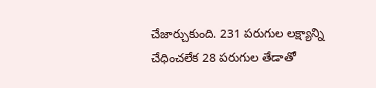చేజార్చుకుంది. 231 పరుగుల లక్ష్యాన్ని చేధించలేక 28 పరుగుల తేడాతో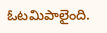ఓటమిపాలైంది.